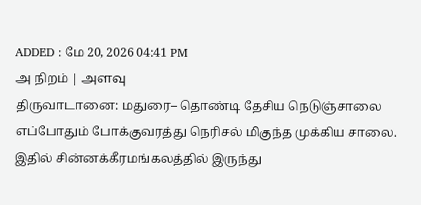ADDED : மே 20, 2026 04:41 PM
அ நிறம் | அளவு
திருவாடானை: மதுரை– தொண்டி தேசிய நெடுஞ்சாலை எப்போதும் போக்குவரத்து நெரிசல் மிகுந்த முக்கிய சாலை.
இதில் சின்னக்கீரமங்கலத்தில் இருந்து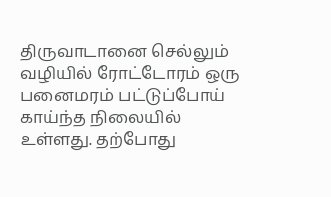திருவாடானை செல்லும் வழியில் ரோட்டோரம் ஒரு பனைமரம் பட்டுப்போய் காய்ந்த நிலையில் உள்ளது. தற்போது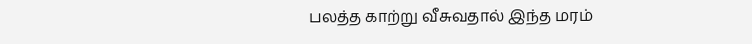பலத்த காற்று வீசுவதால் இந்த மரம்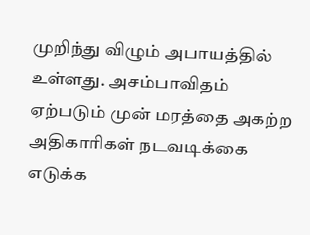முறிந்து விழும் அபாயத்தில் உள்ளது. அசம்பாவிதம் ஏற்படும் முன் மரத்தை அகற்ற அதிகாரிகள் நடவடிக்கை எடுக்க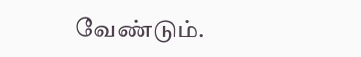வேண்டும்.